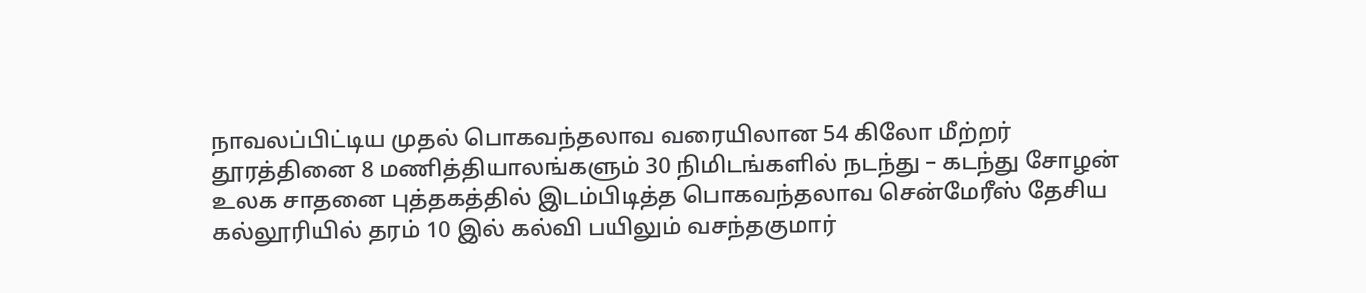நாவலப்பிட்டிய முதல் பொகவந்தலாவ வரையிலான 54 கிலோ மீற்றர் தூரத்தினை 8 மணித்தியாலங்களும் 30 நிமிடங்களில் நடந்து – கடந்து சோழன் உலக சாதனை புத்தகத்தில் இடம்பிடித்த பொகவந்தலாவ சென்மேரீஸ் தேசிய கல்லூரியில் தரம் 10 இல் கல்வி பயிலும் வசந்தகுமார்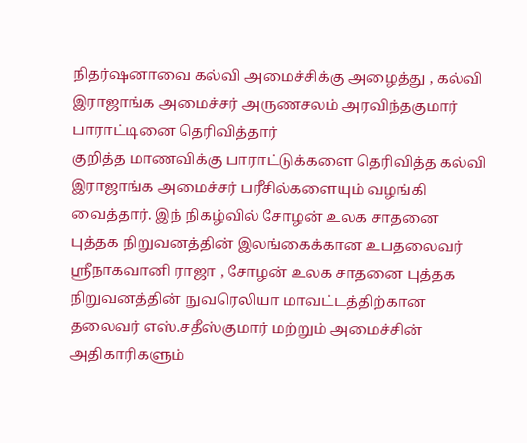நிதர்ஷனாவை கல்வி அமைச்சிக்கு அழைத்து , கல்வி இராஜாங்க அமைச்சர் அருணசலம் அரவிந்தகுமார் பாராட்டினை தெரிவித்தார்
குறித்த மாணவிக்கு பாராட்டுக்களை தெரிவித்த கல்வி இராஜாங்க அமைச்சர் பரீசில்களையும் வழங்கி வைத்தார். இந் நிகழ்வில் சோழன் உலக சாதனை புத்தக நிறுவனத்தின் இலங்கைக்கான உபதலைவர் ஸ்ரீநாகவானி ராஜா , சோழன் உலக சாதனை புத்தக நிறுவனத்தின் நுவரெலியா மாவட்டத்திற்கான தலைவர் எஸ்.சதீஸ்குமார் மற்றும் அமைச்சின் அதிகாரிகளும்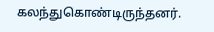கலந்துகொண்டிருந்தனர்.